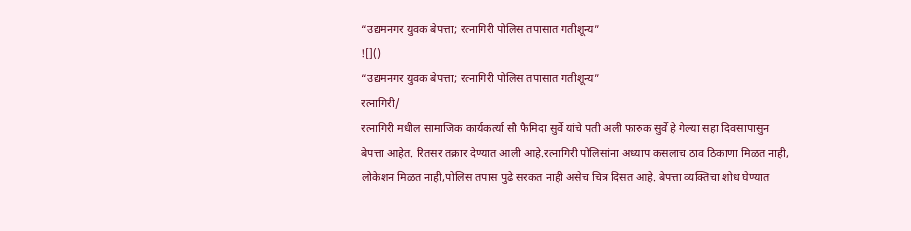“उद्यमनगर युवक बेपत्ता; रत्नागिरी पोलिस तपासात गतीशून्य”
![]()
“उद्यमनगर युवक बेपत्ता; रत्नागिरी पोलिस तपासात गतीशून्य”
रत्नागिरी/
रत्नागिरी मधील सामाजिक कार्यकर्त्या सौ फैमिदा सुर्वे यांचे पती अली फारुक सुर्वे हे गेल्या सहा दिवसापासुन बेपत्ता आहेत. रितसर तक्रार देण्यात आली आहे.रत्नागिरी पोलिसांना अध्याप कसलाच ठाव ठिकाणा मिळत नाही, लोकेशन मिळत नाही,पोलिस तपास पुढे सरकत नाही असेच चित्र दिसत आहे. बेपत्ता व्यक्तिचा शोध घेण्यात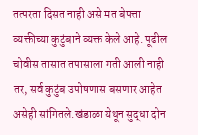तत्परता दिसत नाही असे मत बेपत्ता व्यक्तीच्या कुटुंबाने व्यक्त केले आहे. पूढील चोवीस तासात तपासाला गती आली नाही तर, सर्व कुटुंब उपोषणास बसणार आहेत असेही सांगितले.खंडाळा येथून सुद्धा दोन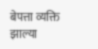बेपत्ता व्यक्ति झाल्या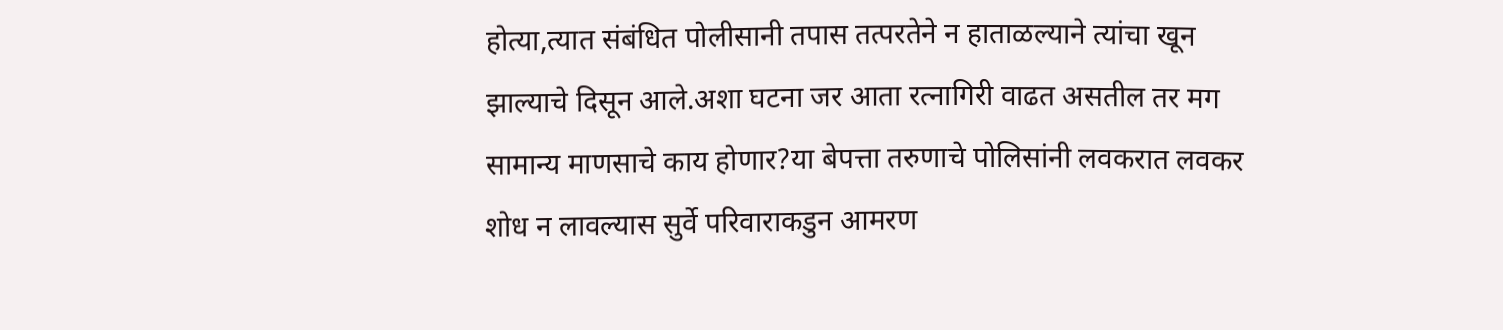होत्या,त्यात संबंधित पोलीसानी तपास तत्परतेने न हाताळल्याने त्यांचा खून झाल्याचे दिसून आले.अशा घटना जर आता रत्नागिरी वाढत असतील तर मग सामान्य माणसाचे काय होणार?या बेपत्ता तरुणाचे पोलिसांनी लवकरात लवकर शोध न लावल्यास सुर्वे परिवाराकडुन आमरण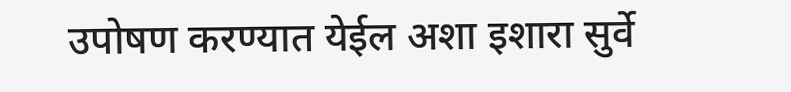उपोषण करण्यात येईल अशा इशारा सुर्वे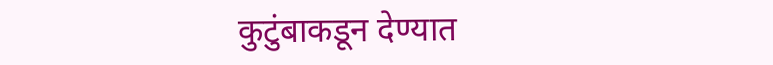कुटुंबाकडून देण्यात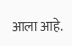आला आहे.